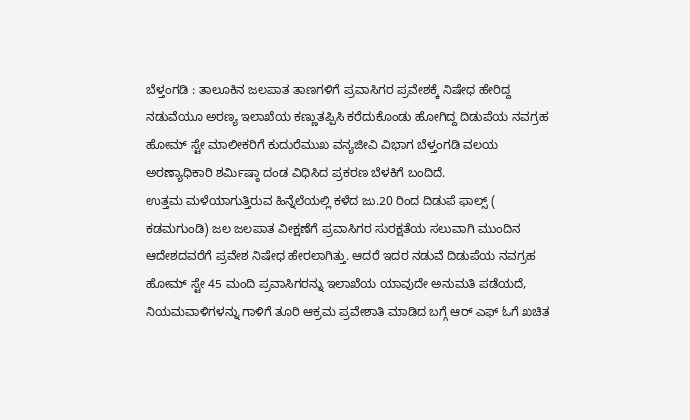ಬೆಳ್ತಂಗಡಿ : ತಾಲೂಕಿನ ಜಲಪಾತ ತಾಣಗಳಿಗೆ ಪ್ರವಾಸಿಗರ ಪ್ರವೇಶಕ್ಕೆ ನಿಷೇಧ ಹೇರಿದ್ದ ನಡುವೆಯೂ ಅರಣ್ಯ ಇಲಾಖೆಯ ಕಣ್ಣುತಪ್ಪಿಸಿ ಕರೆದುಕೊಂಡು ಹೋಗಿದ್ದ ದಿಡುಪೆಯ ನವಗ್ರಹ ಹೋಮ್ ಸ್ಟೇ ಮಾಲೀಕರಿಗೆ ಕುದುರೆಮುಖ ವನ್ಯಜೀವಿ ವಿಭಾಗ ಬೆಳ್ತಂಗಡಿ ವಲಯ ಅರಣ್ಯಾಧಿಕಾರಿ ಶರ್ಮಿಷ್ಠಾ ದಂಡ ವಿಧಿಸಿದ ಪ್ರಕರಣ ಬೆಳಕಿಗೆ ಬಂದಿದೆ.
ಉತ್ತಮ ಮಳೆಯಾಗುತ್ತಿರುವ ಹಿನ್ನೆಲೆಯಲ್ಲಿ ಕಳೆದ ಜು.20 ರಿಂದ ದಿಡುಪೆ ಫಾಲ್ಸ್ ( ಕಡಮಗುಂಡಿ) ಜಲ ಜಲಪಾತ ವೀಕ್ಷಣೆಗೆ ಪ್ರವಾಸಿಗರ ಸುರಕ್ಷತೆಯ ಸಲುವಾಗಿ ಮುಂದಿನ ಆದೇಶದವರೆಗೆ ಪ್ರವೇಶ ನಿಷೇಧ ಹೇರಲಾಗಿತ್ತು. ಆದರೆ ಇದರ ನಡುವೆ ದಿಡುಪೆಯ ನವಗ್ರಹ ಹೋಮ್ ಸ್ಟೇ 45 ಮಂದಿ ಪ್ರವಾಸಿಗರನ್ನು ಇಲಾಖೆಯ ಯಾವುದೇ ಅನುಮತಿ ಪಡೆಯದೆ, ನಿಯಮವಾಳಿಗಳನ್ನು ಗಾಳಿಗೆ ತೂರಿ ಆಕ್ರಮ ಪ್ರವೇಶಾತಿ ಮಾಡಿದ ಬಗ್ಗೆ ಆರ್ ಎಫ್ ಓಗೆ ಖಚಿತ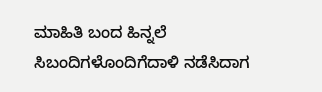ಮಾಹಿತಿ ಬಂದ ಹಿನ್ನಲೆ ಸಿಬಂದಿಗಳೊಂದಿಗೆದಾಳಿ ನಡೆಸಿದಾಗ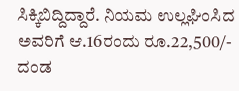ಸಿಕ್ಕಿಬಿದ್ದಿದ್ದಾರೆ. ನಿಯಮ ಉಲ್ಲಘಿಂಸಿದ ಅವರಿಗೆ ಆ.16ರಂದು ರೂ.22,500/- ದಂಡ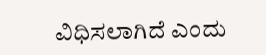ವಿಧಿಸಲಾಗಿದೆ ಎಂದು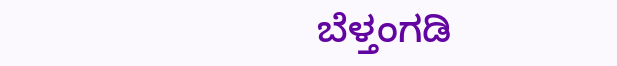ಬೆಳ್ತಂಗಡಿ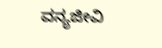ವನ್ಯಜೀವಿ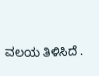ವಲಯ ತಿಳಿಸಿದೆ .